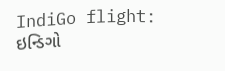IndiGo flight: ઇન્ડિગો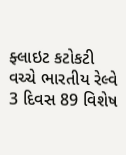ફ્લાઇટ કટોકટી વચ્ચે ભારતીય રેલ્વે 3 દિવસ 89 વિશેષ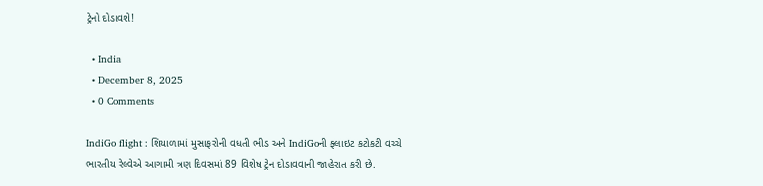ટ્રેનો દોડાવશે!

  • India
  • December 8, 2025
  • 0 Comments

IndiGo flight : શિયાળામાં મુસાફરોની વધતી ભીડ અને IndiGoની ફ્લાઇટ કટોકટી વચ્ચે ભારતીય રેલ્વેએ આગામી ત્રણ દિવસમાં 89 વિશેષ ટ્રેન દોડાવવાની જાહેરાત કરી છે.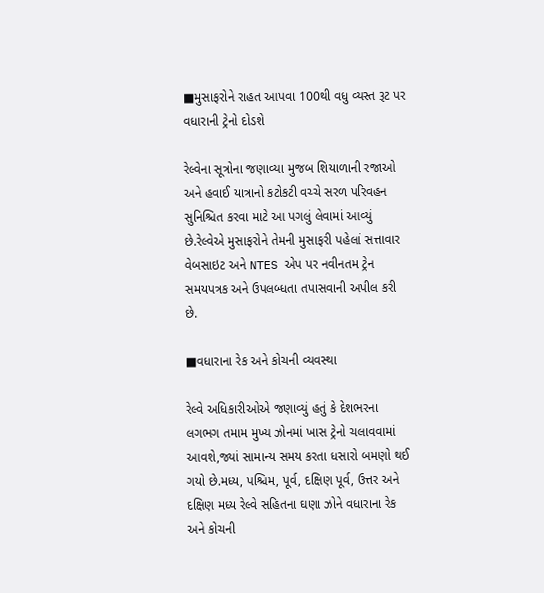■મુસાફરોને રાહત આપવા 100થી વધુ વ્યસ્ત રૂટ પર વધારાની ટ્રેનો દોડશે

રેલ્વેના સૂત્રોના જણાવ્યા મુજબ શિયાળાની રજાઓ અને હવાઈ યાત્રાનો કટોકટી વચ્ચે સરળ પરિવહન સુનિશ્ચિત કરવા માટે આ પગલું લેવામાં આવ્યું છે.રેલ્વેએ મુસાફરોને તેમની મુસાફરી પહેલાં સત્તાવાર વેબસાઇટ અને NTES એપ પર નવીનતમ ટ્રેન સમયપત્રક અને ઉપલબ્ધતા તપાસવાની અપીલ કરી છે.

■વધારાના રેક અને કોચની વ્યવસ્થા

રેલ્વે અધિકારીઓએ જણાવ્યું હતું કે દેશભરના લગભગ તમામ મુખ્ય ઝોનમાં ખાસ ટ્રેનો ચલાવવામાં આવશે,જ્યાં સામાન્ય સમય કરતા ધસારો બમણો થઈ ગયો છે.મધ્ય, પશ્ચિમ, પૂર્વ, દક્ષિણ પૂર્વ, ઉત્તર અને દક્ષિણ મધ્ય રેલ્વે સહિતના ઘણા ઝોને વધારાના રેક અને કોચની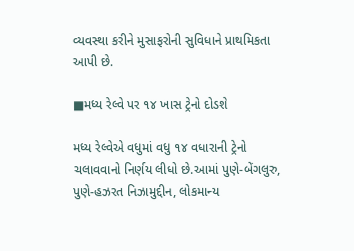વ્યવસ્થા કરીને મુસાફરોની સુવિધાને પ્રાથમિકતા આપી છે.

■મધ્ય રેલ્વે પર ૧૪ ખાસ ટ્રેનો દોડશે

મધ્ય રેલ્વેએ વધુમાં વધુ ૧૪ વધારાની ટ્રેનો ચલાવવાનો નિર્ણય લીધો છે.આમાં પુણે-બેંગલુરુ, પુણે-હઝરત નિઝામુદ્દીન, લોકમાન્ય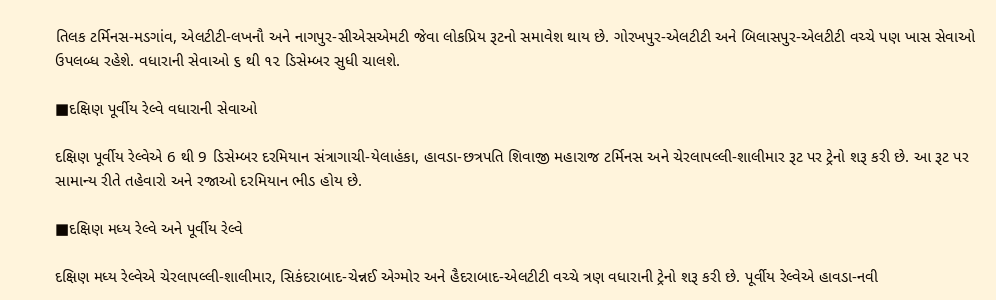તિલક ટર્મિનસ-મડગાંવ, એલટીટી-લખનૌ અને નાગપુર-સીએસએમટી જેવા લોકપ્રિય રૂટનો સમાવેશ થાય છે. ગોરખપુર-એલટીટી અને બિલાસપુર-એલટીટી વચ્ચે પણ ખાસ સેવાઓ ઉપલબ્ધ રહેશે. વધારાની સેવાઓ ૬ થી ૧૨ ડિસેમ્બર સુધી ચાલશે.

■દક્ષિણ પૂર્વીય રેલ્વે વધારાની સેવાઓ

દક્ષિણ પૂર્વીય રેલ્વેએ 6 થી 9 ડિસેમ્બર દરમિયાન સંત્રાગાચી-યેલાહંકા, હાવડા-છત્રપતિ શિવાજી મહારાજ ટર્મિનસ અને ચેરલાપલ્લી-શાલીમાર રૂટ પર ટ્રેનો શરૂ કરી છે. આ રૂટ પર સામાન્ય રીતે તહેવારો અને રજાઓ દરમિયાન ભીડ હોય છે.

■દક્ષિણ મધ્ય રેલ્વે અને પૂર્વીય રેલ્વે

દક્ષિણ મધ્ય રેલ્વેએ ચેરલાપલ્લી-શાલીમાર, સિકંદરાબાદ-ચેન્નઈ એગ્મોર અને હૈદરાબાદ-એલટીટી વચ્ચે ત્રણ વધારાની ટ્રેનો શરૂ કરી છે. પૂર્વીય રેલ્વેએ હાવડા-નવી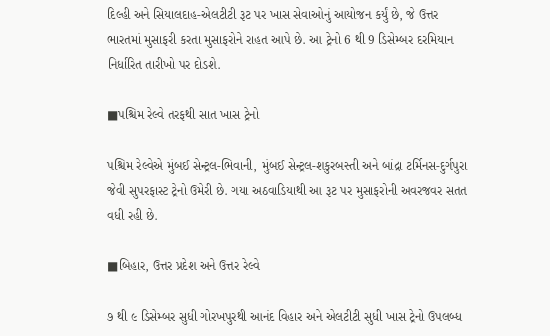દિલ્હી અને સિયાલદાહ-એલટીટી રૂટ પર ખાસ સેવાઓનું આયોજન કર્યું છે, જે ઉત્તર ભારતમાં મુસાફરી કરતા મુસાફરોને રાહત આપે છે. આ ટ્રેનો 6 થી 9 ડિસેમ્બર દરમિયાન નિર્ધારિત તારીખો પર દોડશે.

■પશ્ચિમ રેલ્વે તરફથી સાત ખાસ ટ્રેનો

પશ્ચિમ રેલ્વેએ મુંબઈ સેન્ટ્રલ-ભિવાની, મુંબઈ સેન્ટ્રલ-શકુરબસ્તી અને બાંદ્રા ટર્મિનસ-દુર્ગપુરા જેવી સુપરફાસ્ટ ટ્રેનો ઉમેરી છે. ગયા અઠવાડિયાથી આ રૂટ પર મુસાફરોની અવરજવર સતત વધી રહી છે.

■બિહાર, ઉત્તર પ્રદેશ અને ઉત્તર રેલ્વે

૭ થી ૯ ડિસેમ્બર સુધી ગોરખપુરથી આનંદ વિહાર અને એલટીટી સુધી ખાસ ટ્રેનો ઉપલબ્ધ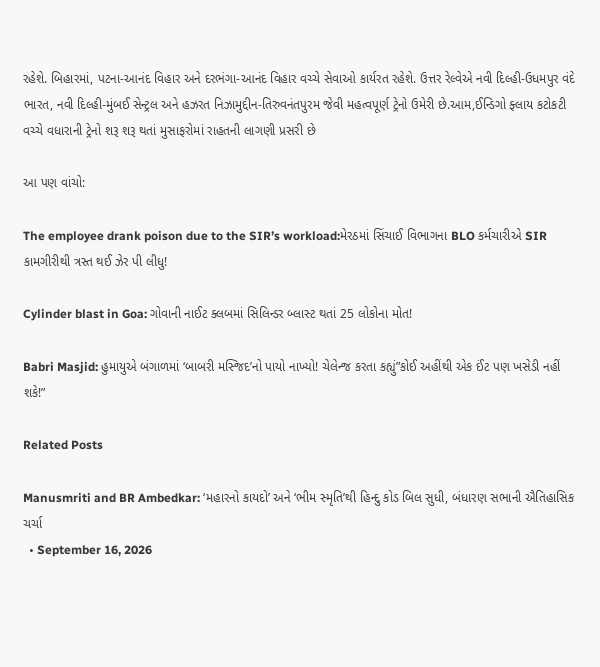રહેશે. બિહારમાં, પટના-આનંદ વિહાર અને દરભંગા-આનંદ વિહાર વચ્ચે સેવાઓ કાર્યરત રહેશે. ઉત્તર રેલ્વેએ નવી દિલ્હી-ઉધમપુર વંદે ભારત, નવી દિલ્હી-મુંબઈ સેન્ટ્રલ અને હઝરત નિઝામુદ્દીન-તિરુવનંતપુરમ જેવી મહત્વપૂર્ણ ટ્રેનો ઉમેરી છે.આમ,ઈન્ડિગો ફ્લાય કટોકટી વચ્ચે વધારાની ટ્રેનો શરૂ શરૂ થતાં મુસાફરોમાં રાહતની લાગણી પ્રસરી છે

આ પણ વાંચો:

The employee drank poison due to the SIR’s workload:મેરઠમાં સિંચાઈ વિભાગના BLO કર્મચારીએ SIR કામગીરીથી ત્રસ્ત થઈ ઝેર પી લીધુ!

Cylinder blast in Goa: ગોવાની નાઈટ ક્લબમાં સિલિન્ડર બ્લાસ્ટ થતાં 25 લોકોના મોત!

Babri Masjid: હુમાયુએ બંગાળમાં ‘બાબરી મસ્જિદ’નો પાયો નાખ્યો! ચેલેન્જ કરતા કહ્યું”કોઈ અહીંથી એક ઈંટ પણ ખસેડી નહીં શકે!”

Related Posts

Manusmriti and BR Ambedkar: ‘મહારનો કાયદો’ અને ‘ભીમ સ્મૃતિ’થી હિન્દુ કોડ બિલ સુધી, બંધારણ સભાની ઐતિહાસિક ચર્ચા
  • September 16, 2026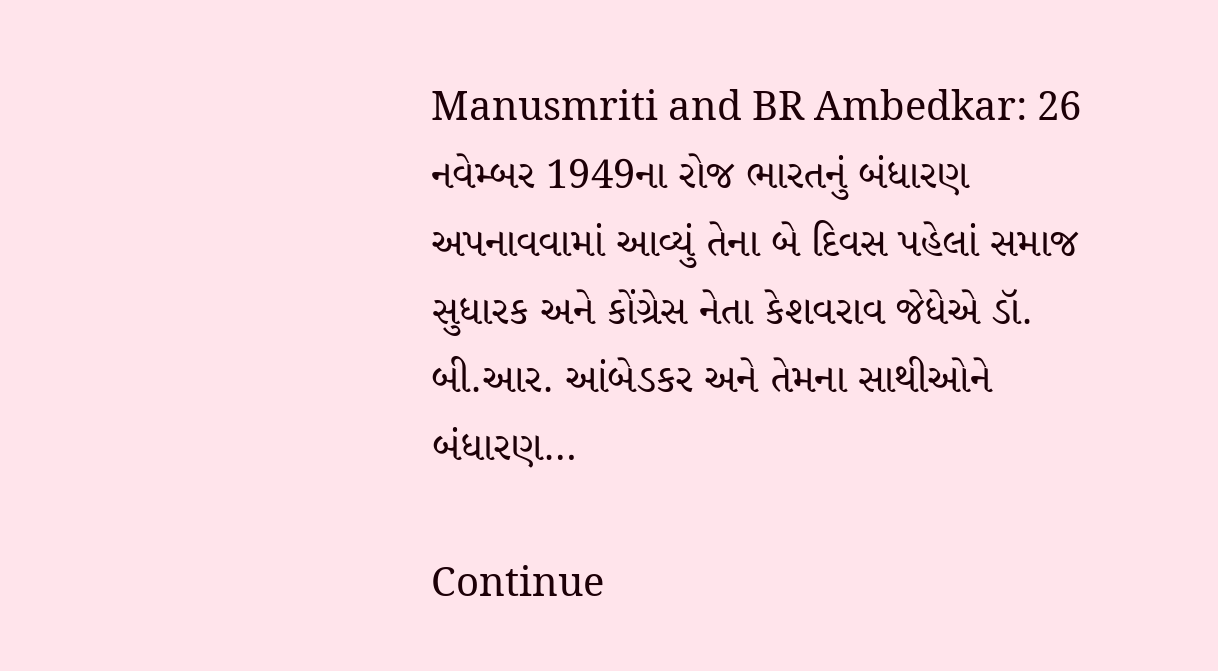Manusmriti and BR Ambedkar: 26 નવેમ્બર 1949ના રોજ ભારતનું બંધારણ અપનાવવામાં આવ્યું તેના બે દિવસ પહેલાં સમાજ સુધારક અને કોંગ્રેસ નેતા કેશવરાવ જેધેએ ડૉ. બી.આર. આંબેડકર અને તેમના સાથીઓને બંધારણ…

Continue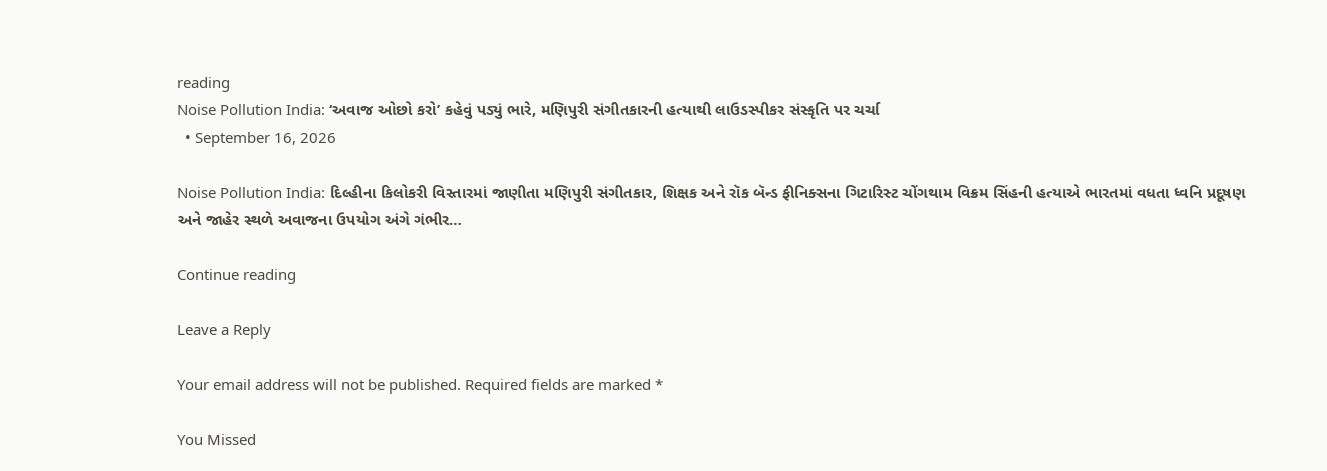reading
Noise Pollution India: ‘અવાજ ઓછો કરો’ કહેવું પડ્યું ભારે, મણિપુરી સંગીતકારની હત્યાથી લાઉડસ્પીકર સંસ્કૃતિ પર ચર્ચા
  • September 16, 2026

Noise Pollution India: દિલ્હીના કિલોકરી વિસ્તારમાં જાણીતા મણિપુરી સંગીતકાર, શિક્ષક અને રૉક બૅન્ડ ફીનિક્સના ગિટારિસ્ટ ચોંગથામ વિક્રમ સિંહની હત્યાએ ભારતમાં વધતા ધ્વનિ પ્રદૂષણ અને જાહેર સ્થળે અવાજના ઉપયોગ અંગે ગંભીર…

Continue reading

Leave a Reply

Your email address will not be published. Required fields are marked *

You Missed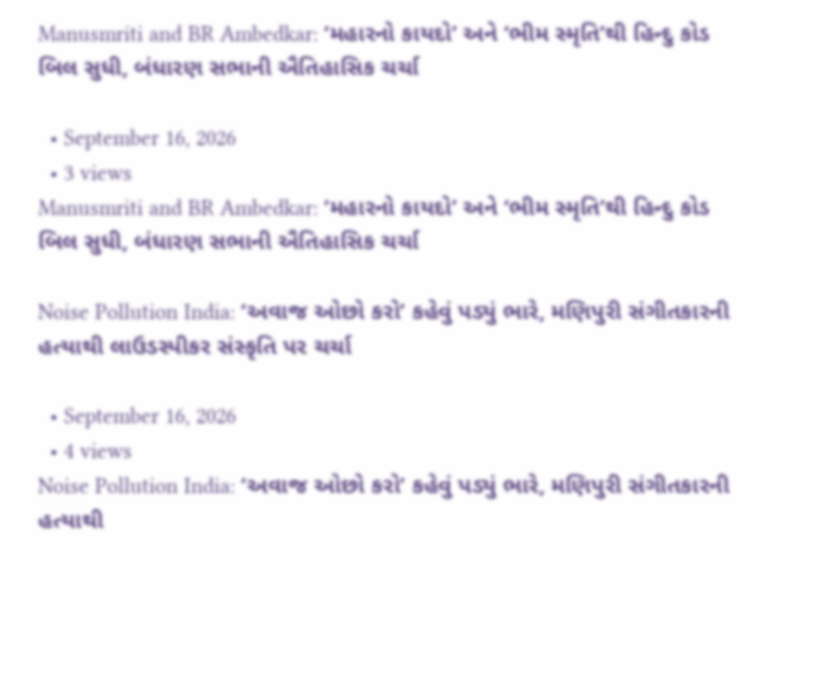Manusmriti and BR Ambedkar: ‘મહારનો કાયદો’ અને ‘ભીમ સ્મૃતિ’થી હિન્દુ કોડ બિલ સુધી, બંધારણ સભાની ઐતિહાસિક ચર્ચા

  • September 16, 2026
  • 3 views
Manusmriti and BR Ambedkar: ‘મહારનો કાયદો’ અને ‘ભીમ સ્મૃતિ’થી હિન્દુ કોડ બિલ સુધી, બંધારણ સભાની ઐતિહાસિક ચર્ચા

Noise Pollution India: ‘અવાજ ઓછો કરો’ કહેવું પડ્યું ભારે, મણિપુરી સંગીતકારની હત્યાથી લાઉડસ્પીકર સંસ્કૃતિ પર ચર્ચા

  • September 16, 2026
  • 4 views
Noise Pollution India: ‘અવાજ ઓછો કરો’ કહેવું પડ્યું ભારે, મણિપુરી સંગીતકારની હત્યાથી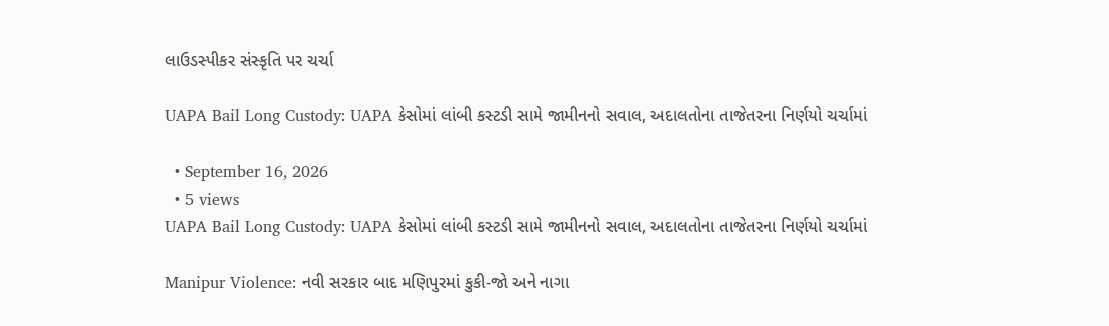લાઉડસ્પીકર સંસ્કૃતિ પર ચર્ચા

UAPA Bail Long Custody: UAPA કેસોમાં લાંબી કસ્ટડી સામે જામીનનો સવાલ, અદાલતોના તાજેતરના નિર્ણયો ચર્ચામાં

  • September 16, 2026
  • 5 views
UAPA Bail Long Custody: UAPA કેસોમાં લાંબી કસ્ટડી સામે જામીનનો સવાલ, અદાલતોના તાજેતરના નિર્ણયો ચર્ચામાં

Manipur Violence: નવી સરકાર બાદ મણિપુરમાં કુકી-જો અને નાગા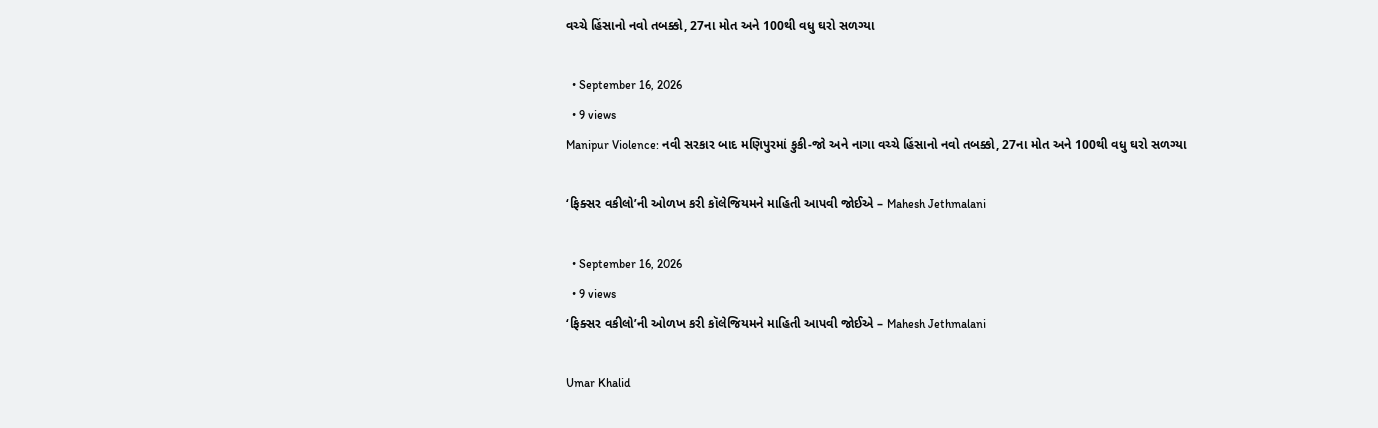વચ્ચે હિંસાનો નવો તબક્કો, 27ના મોત અને 100થી વધુ ઘરો સળગ્યા

  • September 16, 2026
  • 9 views
Manipur Violence: નવી સરકાર બાદ મણિપુરમાં કુકી-જો અને નાગા વચ્ચે હિંસાનો નવો તબક્કો, 27ના મોત અને 100થી વધુ ઘરો સળગ્યા

‘ફિક્સર વકીલો’ની ઓળખ કરી કૉલેજિયમને માહિતી આપવી જોઈએ – Mahesh Jethmalani

  • September 16, 2026
  • 9 views
‘ફિક્સર વકીલો’ની ઓળખ કરી કૉલેજિયમને માહિતી આપવી જોઈએ – Mahesh Jethmalani

Umar Khalid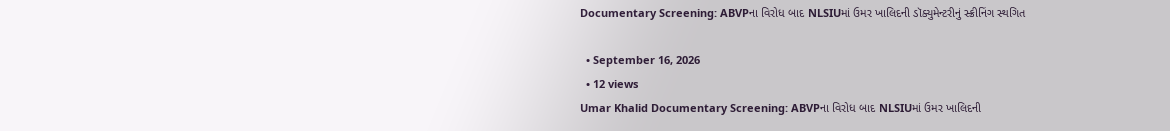Documentary Screening: ABVPના વિરોધ બાદ NLSIUમાં ઉમર ખાલિદની ડૉક્યુમેન્ટરીનું સ્ક્રીનિંગ સ્થગિત

  • September 16, 2026
  • 12 views
Umar Khalid Documentary Screening: ABVPના વિરોધ બાદ NLSIUમાં ઉમર ખાલિદની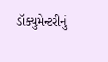ડૉક્યુમેન્ટરીનું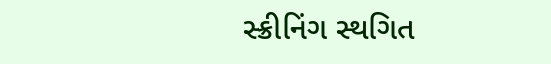સ્ક્રીનિંગ સ્થગિત